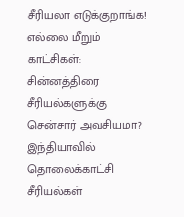சீரியலா எடுக்குறாங்க! எல்லை மீறும் காட்சிகள்: சின்னத்திரை சீரியல்களுக்கு சென்சார் அவசியமா?
இந்தியாவில் தொலைக்காட்சி சீரியல்கள்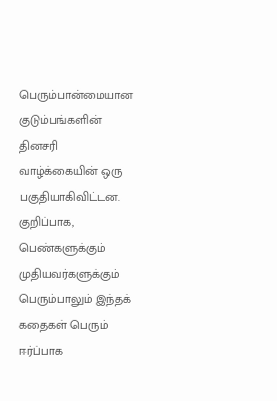பெரும்பான்மையான குடும்பங்களின் தினசரி வாழ்க்கையின் ஒரு பகுதியாகிவிட்டன. குறிப்பாக, பெண்களுக்கும் முதியவர்களுக்கும் பெரும்பாலும் இந்தக் கதைகள் பெரும் ஈர்ப்பாக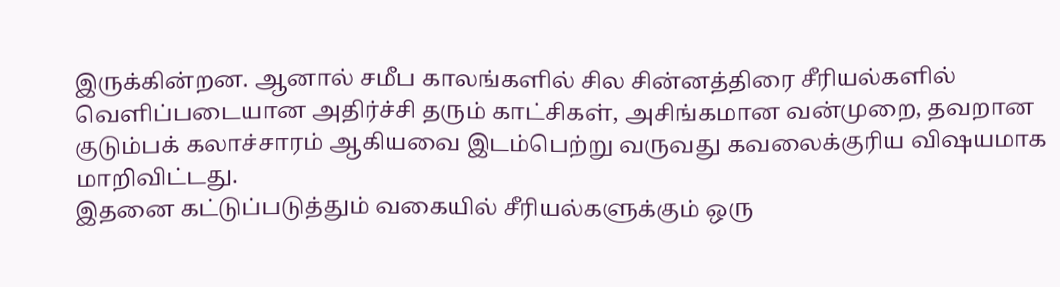இருக்கின்றன. ஆனால் சமீப காலங்களில் சில சின்னத்திரை சீரியல்களில் வெளிப்படையான அதிர்ச்சி தரும் காட்சிகள், அசிங்கமான வன்முறை, தவறான குடும்பக் கலாச்சாரம் ஆகியவை இடம்பெற்று வருவது கவலைக்குரிய விஷயமாக மாறிவிட்டது.
இதனை கட்டுப்படுத்தும் வகையில் சீரியல்களுக்கும் ஒரு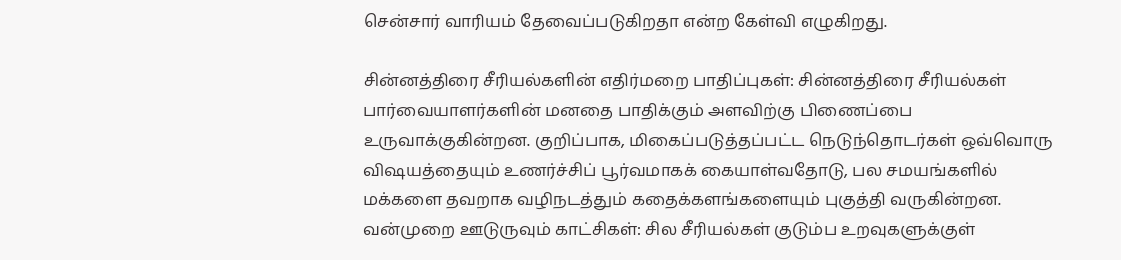சென்சார் வாரியம் தேவைப்படுகிறதா என்ற கேள்வி எழுகிறது.

சின்னத்திரை சீரியல்களின் எதிர்மறை பாதிப்புகள்: சின்னத்திரை சீரியல்கள் பார்வையாளர்களின் மனதை பாதிக்கும் அளவிற்கு பிணைப்பை உருவாக்குகின்றன. குறிப்பாக, மிகைப்படுத்தப்பட்ட நெடுந்தொடர்கள் ஒவ்வொரு விஷயத்தையும் உணர்ச்சிப் பூர்வமாகக் கையாள்வதோடு, பல சமயங்களில் மக்களை தவறாக வழிநடத்தும் கதைக்களங்களையும் புகுத்தி வருகின்றன.
வன்முறை ஊடுருவும் காட்சிகள்: சில சீரியல்கள் குடும்ப உறவுகளுக்குள்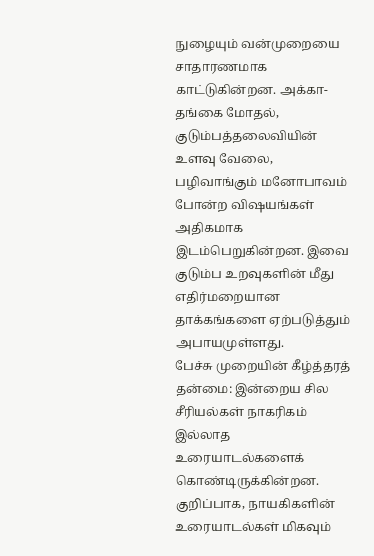நுழையும் வன்முறையை சாதாரணமாக காட்டுகின்றன. அக்கா-தங்கை மோதல், குடும்பத்தலைவியின் உளவு வேலை, பழிவாங்கும் மனோபாவம் போன்ற விஷயங்கள் அதிகமாக இடம்பெறுகின்றன. இவை குடும்ப உறவுகளின் மீது எதிர்மறையான தாக்கங்களை ஏற்படுத்தும் அபாயமுள்ளது.
பேச்சு முறையின் கீழ்த்தரத் தன்மை: இன்றைய சில சீரியல்கள் நாகரிகம் இல்லாத உரையாடல்களைக் கொண்டிருக்கின்றன. குறிப்பாக, நாயகிகளின் உரையாடல்கள் மிகவும்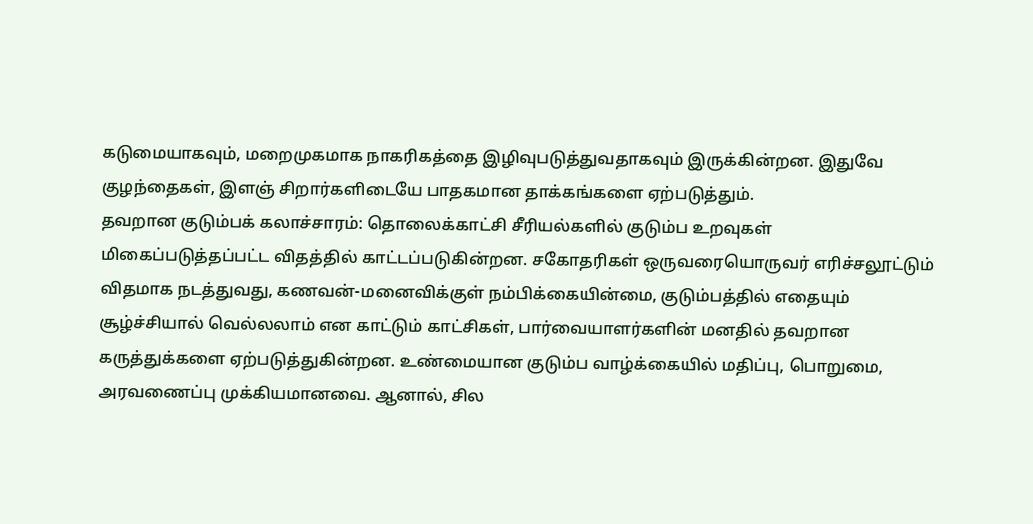கடுமையாகவும், மறைமுகமாக நாகரிகத்தை இழிவுபடுத்துவதாகவும் இருக்கின்றன. இதுவே குழந்தைகள், இளஞ் சிறார்களிடையே பாதகமான தாக்கங்களை ஏற்படுத்தும்.
தவறான குடும்பக் கலாச்சாரம்: தொலைக்காட்சி சீரியல்களில் குடும்ப உறவுகள் மிகைப்படுத்தப்பட்ட விதத்தில் காட்டப்படுகின்றன. சகோதரிகள் ஒருவரையொருவர் எரிச்சலூட்டும் விதமாக நடத்துவது, கணவன்-மனைவிக்குள் நம்பிக்கையின்மை, குடும்பத்தில் எதையும் சூழ்ச்சியால் வெல்லலாம் என காட்டும் காட்சிகள், பார்வையாளர்களின் மனதில் தவறான கருத்துக்களை ஏற்படுத்துகின்றன. உண்மையான குடும்ப வாழ்க்கையில் மதிப்பு, பொறுமை, அரவணைப்பு முக்கியமானவை. ஆனால், சில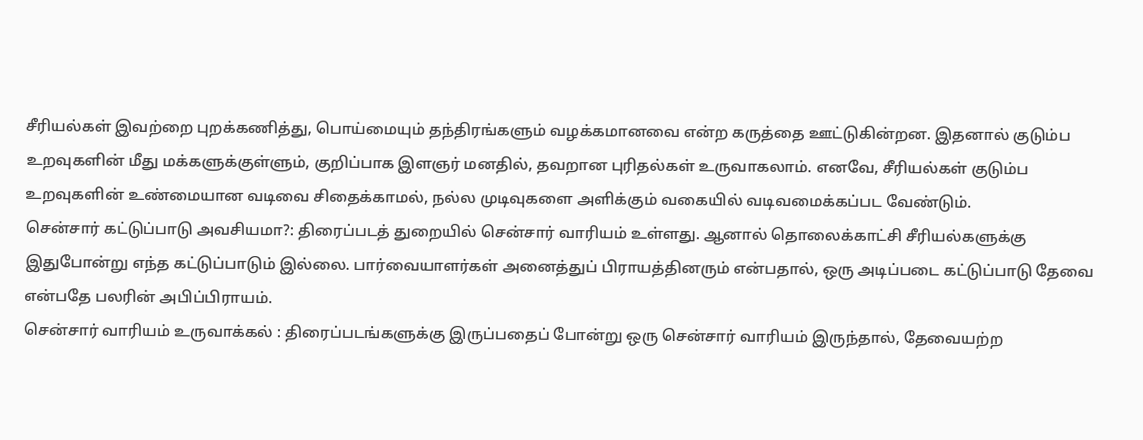சீரியல்கள் இவற்றை புறக்கணித்து, பொய்மையும் தந்திரங்களும் வழக்கமானவை என்ற கருத்தை ஊட்டுகின்றன. இதனால் குடும்ப உறவுகளின் மீது மக்களுக்குள்ளும், குறிப்பாக இளஞர் மனதில், தவறான புரிதல்கள் உருவாகலாம். எனவே, சீரியல்கள் குடும்ப உறவுகளின் உண்மையான வடிவை சிதைக்காமல், நல்ல முடிவுகளை அளிக்கும் வகையில் வடிவமைக்கப்பட வேண்டும்.
சென்சார் கட்டுப்பாடு அவசியமா?: திரைப்படத் துறையில் சென்சார் வாரியம் உள்ளது. ஆனால் தொலைக்காட்சி சீரியல்களுக்கு இதுபோன்று எந்த கட்டுப்பாடும் இல்லை. பார்வையாளர்கள் அனைத்துப் பிராயத்தினரும் என்பதால், ஒரு அடிப்படை கட்டுப்பாடு தேவை என்பதே பலரின் அபிப்பிராயம்.
சென்சார் வாரியம் உருவாக்கல் : திரைப்படங்களுக்கு இருப்பதைப் போன்று ஒரு சென்சார் வாரியம் இருந்தால், தேவையற்ற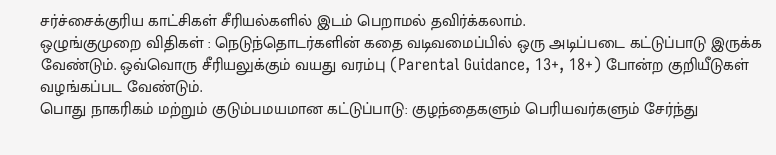சர்ச்சைக்குரிய காட்சிகள் சீரியல்களில் இடம் பெறாமல் தவிர்க்கலாம்.
ஒழுங்குமுறை விதிகள் : நெடுந்தொடர்களின் கதை வடிவமைப்பில் ஒரு அடிப்படை கட்டுப்பாடு இருக்க வேண்டும். ஒவ்வொரு சீரியலுக்கும் வயது வரம்பு (Parental Guidance, 13+, 18+) போன்ற குறியீடுகள் வழங்கப்பட வேண்டும்.
பொது நாகரிகம் மற்றும் குடும்பமயமான கட்டுப்பாடு: குழந்தைகளும் பெரியவர்களும் சேர்ந்து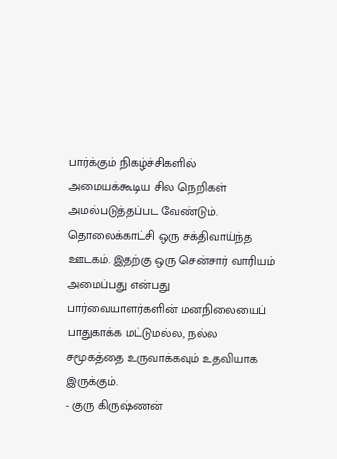பார்க்கும் நிகழ்ச்சிகளில் அமையக்கூடிய சில நெறிகள் அமல்படுத்தப்பட வேண்டும்.
தொலைக்காட்சி ஒரு சக்திவாய்ந்த ஊடகம். இதற்கு ஒரு சென்சார் வாரியம் அமைப்பது என்பது பார்வையாளர்களின் மனநிலையைப் பாதுகாக்க மட்டுமல்ல, நல்ல சமூகத்தை உருவாக்கவும் உதவியாக இருக்கும்.
- குரு கிருஷ்ணன்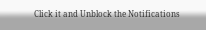Click it and Unblock the Notifications